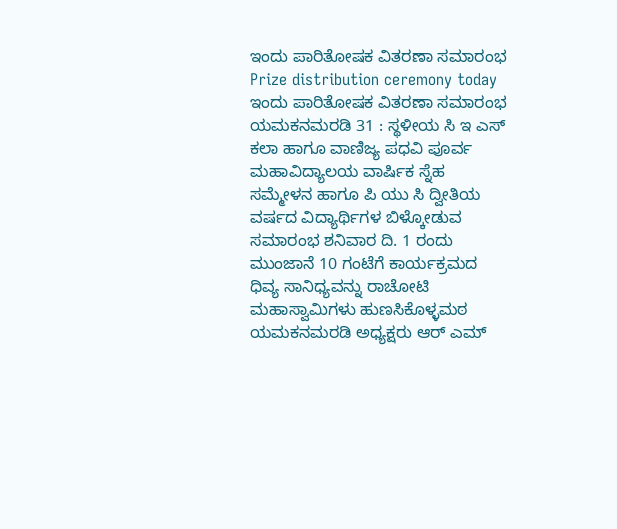ಇಂದು ಪಾರಿತೋಷಕ ವಿತರಣಾ ಸಮಾರಂಭ
Prize distribution ceremony today
ಇಂದು ಪಾರಿತೋಷಕ ವಿತರಣಾ ಸಮಾರಂಭ
ಯಮಕನಮರಡಿ 31 : ಸ್ಥಳೀಯ ಸಿ ಇ ಎಸ್ ಕಲಾ ಹಾಗೂ ವಾಣಿಜ್ಯ ಪಧವಿ ಪೂರ್ವ ಮಹಾವಿದ್ಯಾಲಯ ವಾರ್ಷಿಕ ಸ್ನೆಹ ಸಮ್ಮೇಳನ ಹಾಗೂ ಪಿ ಯು ಸಿ ದ್ವೀತಿಯ ವರ್ಷದ ವಿದ್ಯಾರ್ಥಿಗಳ ಬಿಳ್ಕೋಡುವ ಸಮಾರಂಭ ಶನಿವಾರ ದಿ. 1 ರಂದು ಮುಂಜಾನೆ 10 ಗಂಟೆಗೆ ಕಾರ್ಯಕ್ರಮದ ಧಿವ್ಯ ಸಾನಿಧ್ಯವನ್ನು ರಾಚೋಟಿ ಮಹಾಸ್ವಾಮಿಗಳು ಹುಣಸಿಕೊಳ್ಳಮಠ ಯಮಕನಮರಡಿ ಅಧ್ಯಕ್ಷರು ಆರ್ ಎಮ್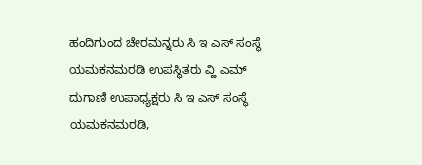ಹಂದಿಗುಂದ ಚೇರಮನ್ನರು ಸಿ ಇ ಎಸ್ ಸಂಸ್ಥೆ ಯಮಕನಮರಡಿ ಉಪಸ್ಥಿತರು ವ್ಹಿ ಎಮ್ ದುಗಾಣಿ ಉಪಾಧ್ಯಕ್ಷರು ಸಿ ಇ ಎಸ್ ಸಂಸ್ಥೆ ಯಮಕನಮರಡಿ,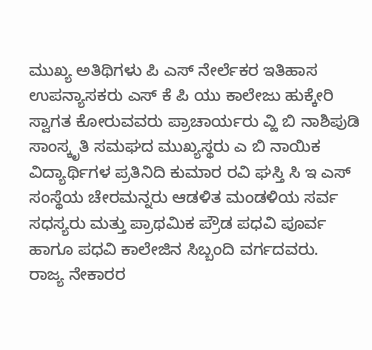ಮುಖ್ಯ ಅತಿಥಿಗಳು ಪಿ ಎಸ್ ನೇರ್ಲೆಕರ ಇತಿಹಾಸ ಉಪನ್ಯಾಸಕರು ಎಸ್ ಕೆ ಪಿ ಯು ಕಾಲೇಜು ಹುಕ್ಕೇರಿ ಸ್ವಾಗತ ಕೋರುವವರು ಪ್ರಾಚಾರ್ಯರು ವ್ಹಿ ಬಿ ನಾಶಿಪುಡಿ ಸಾಂಸ್ಕೃತಿ ಸಮಘದ ಮುಖ್ಯಸ್ಥರು ಎ ಬಿ ನಾಯಿಕ ವಿದ್ಯಾರ್ಥಿಗಳ ಪ್ರತಿನಿದಿ ಕುಮಾರ ರವಿ ಘಸ್ತಿ ಸಿ ಇ ಎಸ್ ಸಂಸ್ಥೆಯ ಚೇರಮನ್ನರು ಆಡಳಿತ ಮಂಡಳಿಯ ಸರ್ವ ಸಧಸ್ಯರು ಮತ್ತು ಪ್ರಾಥಮಿಕ ಪ್ರೌಡ ಪಧವಿ ಪೂರ್ವ ಹಾಗೂ ಪಧವಿ ಕಾಲೇಜಿನ ಸಿಬ್ಬಂದಿ ವರ್ಗದವರು.
ರಾಜ್ಯ ನೇಕಾರರ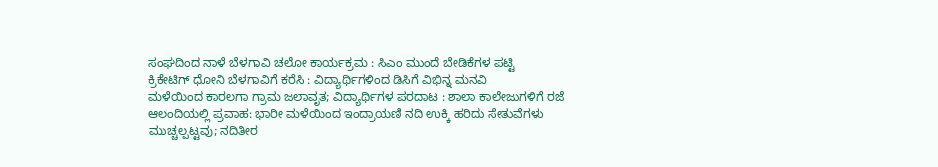ಸಂಘದಿಂದ ನಾಳೆ ಬೆಳಗಾವಿ ಚಲೋ ಕಾರ್ಯಕ್ರಮ : ಸಿಎಂ ಮುಂದೆ ಬೇಡಿಕೆಗಳ ಪಟ್ಟಿ
ಕ್ರಿಕೇಟಿಗ್ ಧೋನಿ ಬೆಳಗಾವಿಗೆ ಕರೆಸಿ : ವಿದ್ಯಾರ್ಥಿಗಳಿಂದ ಡಿಸಿಗೆ ವಿಭಿನ್ನ ಮನವಿ
ಮಳೆಯಿಂದ ಕಾರಲಗಾ ಗ್ರಾಮ ಜಲಾವೃತ; ವಿದ್ಯಾರ್ಥಿಗಳ ಪರದಾಟ : ಶಾಲಾ ಕಾಲೇಜುಗಳಿಗೆ ರಜೆ
ಆಲಂದಿಯಲ್ಲಿ ಪ್ರವಾಹ: ಭಾರೀ ಮಳೆಯಿಂದ ಇಂದ್ರಾಯಣಿ ನದಿ ಉಕ್ಕಿ ಹರಿದು ಸೇತುವೆಗಳು ಮುಚ್ಚಲ್ಪಟ್ಟವು; ನದಿತೀರ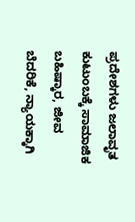ಪ್ರದೇಶಗಳು ಜಲಾವೃತ
ಕುಟುಂಬಕ್ಕೆ ಸಾಮಾಜಿಕ ಬಹಿಷ್ಕಾರ, ಜೀವ ಬೆದರಿಕೆ, ನ್ಯಾಯಕ್ಕಾಗಿ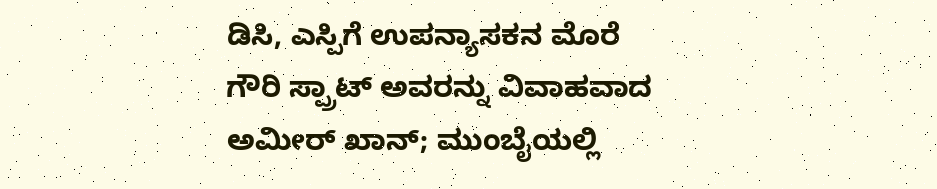ಡಿಸಿ, ಎಸ್ಪಿಗೆ ಉಪನ್ಯಾಸಕನ ಮೊರೆ
ಗೌರಿ ಸ್ಪ್ರಾಟ್ ಅವರನ್ನು ವಿವಾಹವಾದ ಅಮೀರ್ ಖಾನ್; ಮುಂಬೈಯಲ್ಲಿ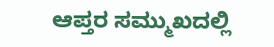ಆಪ್ತರ ಸಮ್ಮುಖದಲ್ಲಿ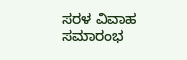ಸರಳ ವಿವಾಹ ಸಮಾರಂಭ